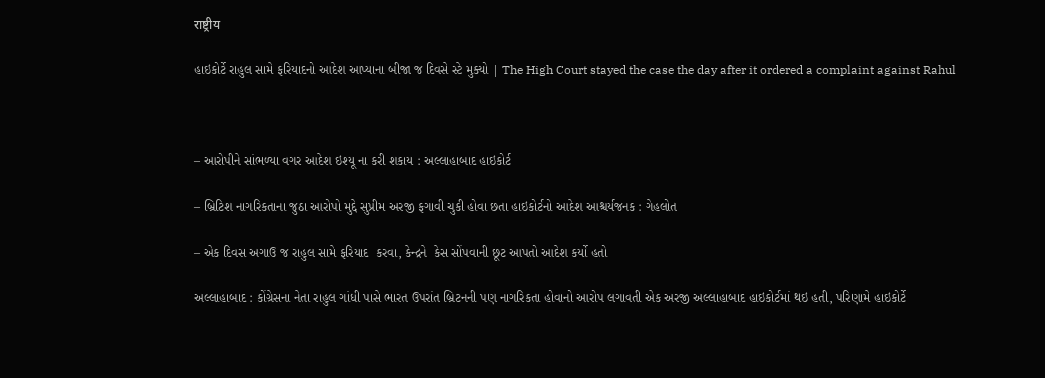राष्ट्रीय

હાઇકોર્ટે રાહુલ સામે ફરિયાદનો આદેશ આપ્યાના બીજા જ દિવસે સ્ટે મુક્યો | The High Court stayed the case the day after it ordered a complaint against Rahul



– આરોપીને સાંભળ્યા વગર આદેશ ઇશ્યૂ ના કરી શકાય : અલ્લાહાબાદ હાઇકોર્ટ

– બ્રિટિશ નાગરિકતાના જુઠા આરોપો મુદ્દે સુપ્રીમ અરજી ફગાવી ચુકી હોવા છતા હાઇકોર્ટનો આદેશ આશ્ચર્યજનક : ગેહલોત

– એક દિવસ અગાઉ જ રાહુલ સામે ફરિયાદ  કરવા, કેન્દ્રને  કેસ સોંપવાની છૂટ આપતો આદેશ કર્યો હતો

અલ્લાહાબાદ : કોંગ્રેસના નેતા રાહુલ ગાંધી પાસે ભારત ઉપરાંત બ્રિટનની પણ નાગરિકતા હોવાનો આરોપ લગાવતી એક અરજી અલ્લાહાબાદ હાઇકોર્ટમાં થઇ હતી, પરિણામે હાઇકોર્ટે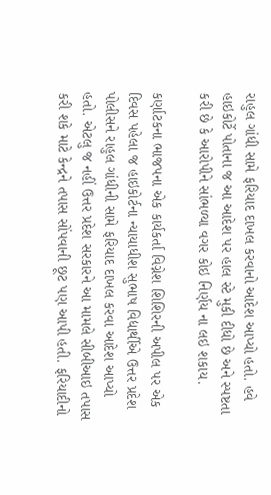રાહુલ ગાંધી સામે ફરિયાદ દાખલ કરવાનો આદેશ આપ્યો હતો. હવે હાઇકોર્ટે પોતાના જ આ આદેશ પર હાલ સ્ટે મુકી દીધો છે અને સ્પષ્ટતા કરી છે કે આરોપીને સાંભળ્યા વગર કોઇ નિર્ણય ના લઇ શકાય.

કર્ણાટકના ભાજપના એક કાર્યકર્તા વિગ્નેશ શિશિરની અપીલ પર એક દિવસ પહેલા જ હાઇકોર્ટના ન્યાયાધીશ સુભાષ વિદ્યાર્થીએ ઉત્તર પ્રદેશ પોલીસને રાહુલ ગાંધીની સામે ફરિયાદ દાખલ કરવા આદેશ આપ્યો હતો. એટલુ જ નહીં ઉત્તર પ્રદેશ સરકારને આ મામલે સીબીઆઇ તપાસ કરી શકે માટે કેન્દ્રને તપાસ સોંપવાની છૂટ પણ આપી હતી. ફરિયાદીનો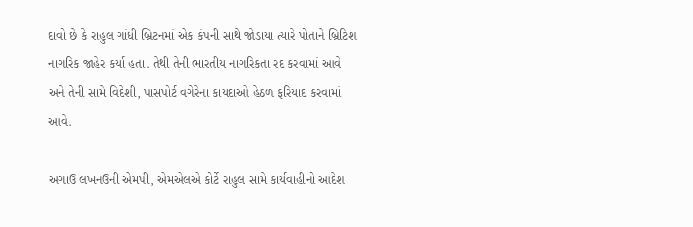દાવો છે કે રાહુલ ગાંધી બ્રિટનમાં એક કંપની સાથે જોડાયા ત્યારે પોતાને બ્રિટિશ નાગરિક જાહેર કર્યા હતા. તેથી તેની ભારતીય નાગરિકતા રદ કરવામાં આવે અને તેની સામે વિદેશી, પાસપોર્ટ વગેરેના કાયદાઓ હેઠળ ફરિયાદ કરવામાં આવે.

અગાઉ લખનઉની એમપી, એમએલએ કોર્ટે રાહુલ સામે કાર્યવાહીનો આદેશ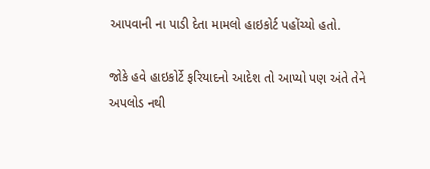આપવાની ના પાડી દેતા મામલો હાઇકોર્ટ પહોંચ્યો હતો.

જોકે હવે હાઇકોર્ટે ફરિયાદનો આદેશ તો આપ્યો પણ અંતે તેને અપલોડ નથી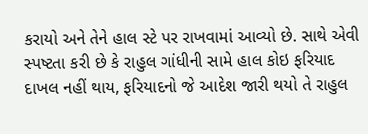કરાયો અને તેને હાલ સ્ટે પર રાખવામાં આવ્યો છે. સાથે એવી સ્પષ્ટતા કરી છે કે રાહુલ ગાંધીની સામે હાલ કોઇ ફરિયાદ દાખલ નહીં થાય, ફરિયાદનો જે આદેશ જારી થયો તે રાહુલ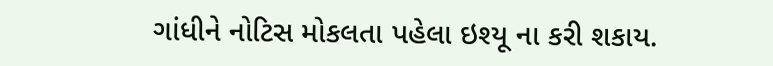ગાંધીને નોટિસ મોકલતા પહેલા ઇશ્યૂ ના કરી શકાય.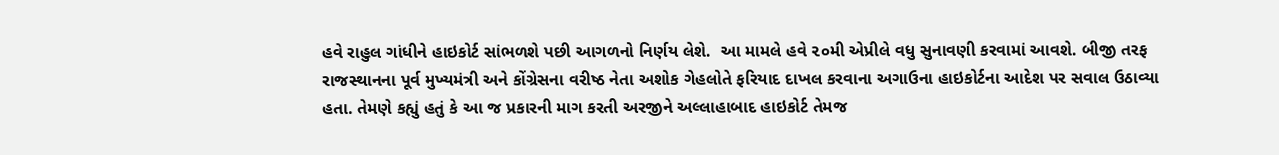હવે રાહુલ ગાંધીને હાઇકોર્ટ સાંભળશે પછી આગળનો નિર્ણય લેશે.  આ મામલે હવે ૨૦મી એપ્રીલે વધુ સુનાવણી કરવામાં આવશે. બીજી તરફ રાજસ્થાનના પૂર્વ મુખ્યમંત્રી અને કોંગ્રેસના વરીષ્ઠ નેતા અશોક ગેહલોતે ફરિયાદ દાખલ કરવાના અગાઉના હાઇકોર્ટના આદેશ પર સવાલ ઉઠાવ્યા હતા. તેમણે કહ્યું હતું કે આ જ પ્રકારની માગ કરતી અરજીને અલ્લાહાબાદ હાઇકોર્ટ તેમજ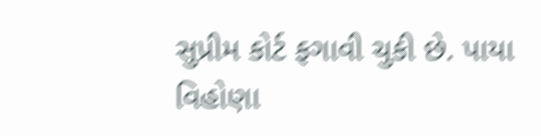સુપ્રીમ કોર્ટ ફગાવી ચુકી છે. પાયા વિહોણા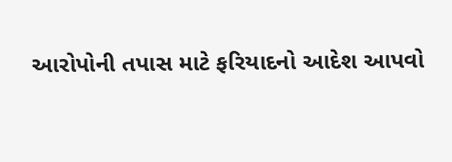આરોપોની તપાસ માટે ફરિયાદનો આદેશ આપવો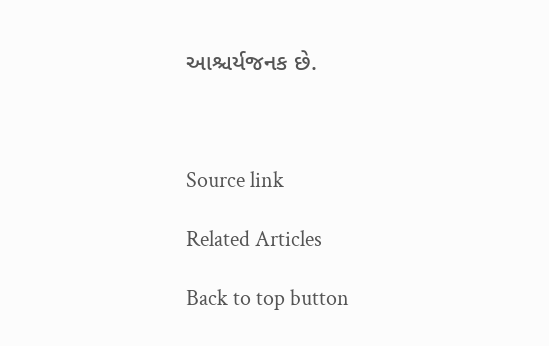આશ્ચર્યજનક છે.



Source link

Related Articles

Back to top button